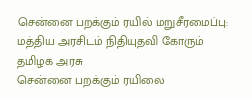சென்னை பறக்கும் ரயில் மறுசீரமைப்பு: மத்திய அரசிடம் நிதியுதவி கோரும் தமிழக அரசு
சென்னை பறக்கும் ரயிலை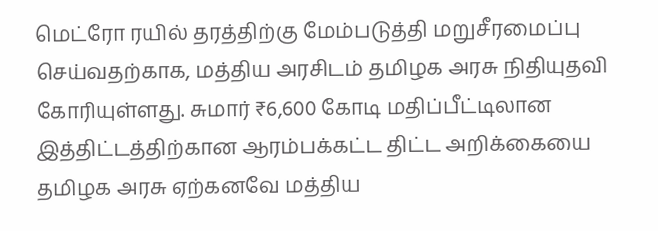மெட்ரோ ரயில் தரத்திற்கு மேம்படுத்தி மறுசீரமைப்பு செய்வதற்காக, மத்திய அரசிடம் தமிழக அரசு நிதியுதவி கோரியுள்ளது. சுமார் ₹6,600 கோடி மதிப்பீட்டிலான இத்திட்டத்திற்கான ஆரம்பக்கட்ட திட்ட அறிக்கையை தமிழக அரசு ஏற்கனவே மத்திய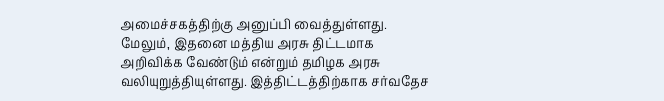அமைச்சகத்திற்கு அனுப்பி வைத்துள்ளது.
மேலும், இதனை மத்திய அரசு திட்டமாக அறிவிக்க வேண்டும் என்றும் தமிழக அரசு வலியுறுத்தியுள்ளது. இத்திட்டத்திற்காக சர்வதேச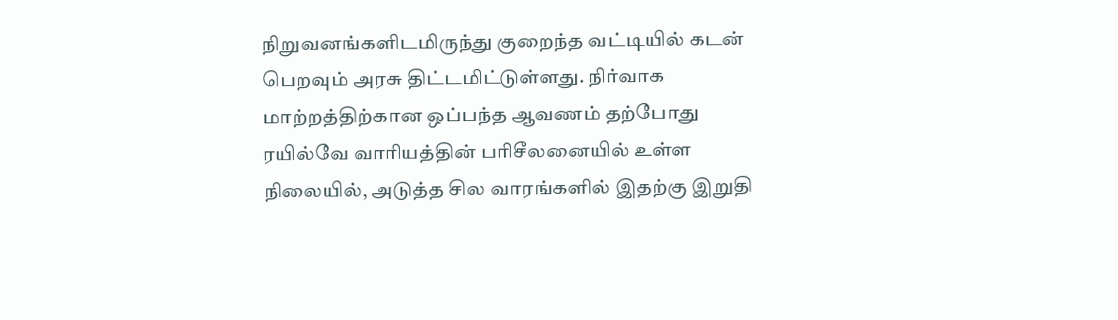நிறுவனங்களிடமிருந்து குறைந்த வட்டியில் கடன் பெறவும் அரசு திட்டமிட்டுள்ளது. நிர்வாக மாற்றத்திற்கான ஒப்பந்த ஆவணம் தற்போது ரயில்வே வாரியத்தின் பரிசீலனையில் உள்ள நிலையில், அடுத்த சில வாரங்களில் இதற்கு இறுதி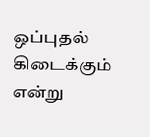ஒப்புதல் கிடைக்கும் என்று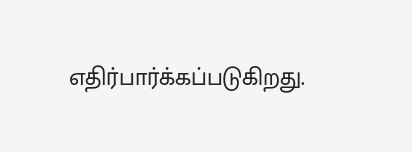எதிர்பார்க்கப்படுகிறது.